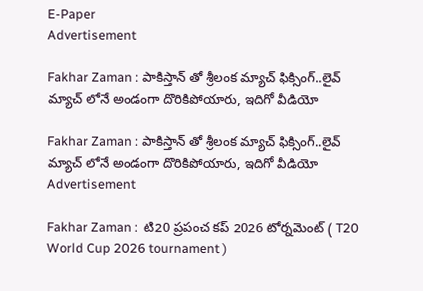E-Paper
Advertisement

Fakhar Zaman : పాకిస్తాన్ తో శ్రీలంక మ్యాచ్ ఫిక్సింగ్‌..లైవ్ మ్యాచ్ లోనే అండంగా దొరికిపోయారు, ఇదిగో వీడియో

Fakhar Zaman : పాకిస్తాన్ తో శ్రీలంక మ్యాచ్ ఫిక్సింగ్‌..లైవ్ మ్యాచ్ లోనే అండంగా దొరికిపోయారు, ఇదిగో వీడియో
Advertisement

Fakhar Zaman :  టి20 ప్రపంచ కప్ 2026 టోర్నమెంట్ ( T20 World Cup 2026 tournament )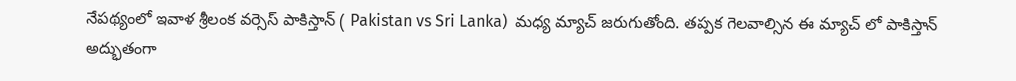నేపథ్యంలో ఇవాళ శ్రీలంక వర్సెస్ పాకిస్తాన్ ( Pakistan vs Sri Lanka)  మధ్య మ్యాచ్ జరుగుతోంది. తప్పక గెలవాల్సిన ఈ మ్యాచ్ లో పాకిస్తాన్ అద్భుతంగా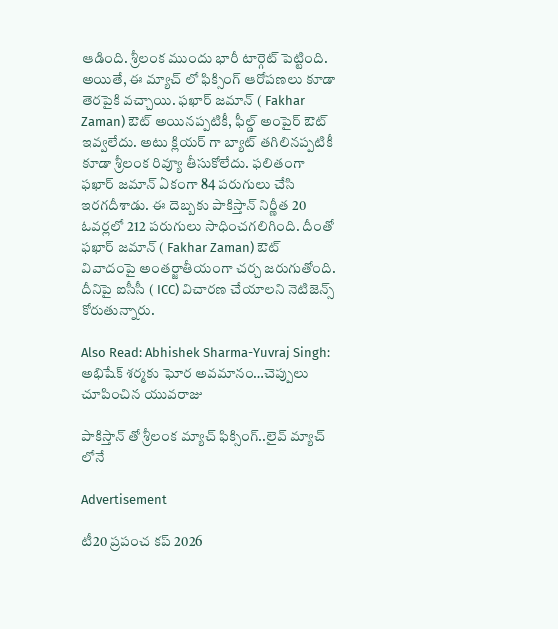ఆడింది. శ్రీలంక ముందు భారీ టార్గెట్ పెట్టింది. అయితే, ఈ మ్యాచ్ లో ఫిక్సింగ్ ఆరోపణలు కూడా తెరపైకి వచ్చాయి. ఫఖార్ జమాన్ ( Fakhar Zaman) ఔట్ అయినప్పటికీ, ఫీల్డ్ అంపైర్ ఔట్ ఇవ్వలేదు. అటు క్లియర్ గా బ్యాట్ తగిలినప్పటికీ కూడా శ్రీలంక రివ్యూ తీసుకోలేదు. ఫలితంగా ఫఖార్ జమాన్ ఏకంగా 84 పరుగులు చేసి ఇరగదీశాడు. ఈ దెబ్బకు పాకిస్తాన్ నిర్ణీత 20 ఓవర్లలో 212 పరుగులు సాధించగలిగింది. దీంతో ఫఖార్ జమాన్ ( Fakhar Zaman) ఔట్ వివాదంపై అంత‌ర్జాతీయంగా చ‌ర్చ జ‌రుగుతోంది. దీనిపై ఐసీసీ ( ICC) విచార‌ణ చేయాల‌ని నెటిజెన్స్ కోరుతున్నారు.

Also Read: Abhishek Sharma-Yuvraj Singh: అభిషేక్ శ‌ర్మకు ఘోర అవ‌మానం…చెప్పులు చూపించిన యువ‌రాజు

పాకిస్తాన్ తో శ్రీలంక మ్యాచ్ ఫిక్సింగ్‌..లైవ్ మ్యాచ్ లోనే

Advertisement

టీ20 ప్రపంచ కప్ 2026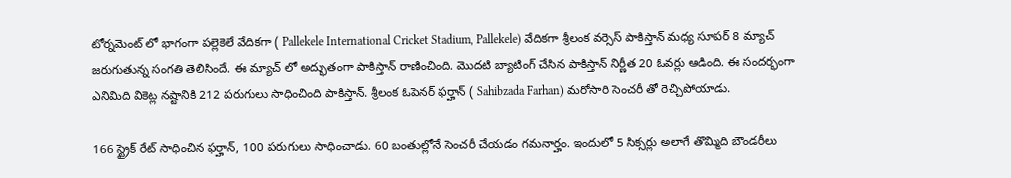టోర్నమెంట్ లో భాగంగా పల్లెకెలే వేదికగా ( Pallekele International Cricket Stadium, Pallekele) వేదికగా శ్రీలంక వర్సెస్ పాకిస్తాన్ మధ్య సూపర్ 8 మ్యాచ్ జరుగుతున్న సంగతి తెలిసిందే. ఈ మ్యాచ్ లో అద్భుతంగా పాకిస్తాన్ రాణించింది. మొదటి బ్యాటింగ్ చేసిన పాకిస్తాన్ నిర్ణీత 20 ఓవర్లు ఆడింది. ఈ సందర్భంగా ఎనిమిది వికెట్ల నష్టానికి 212 పరుగులు సాధించింది పాకిస్తాన్. శ్రీలంక ఓపెనర్ ఫర్హాన్ ( Sahibzada Farhan) మరోసారి సెంచరీ తో రెచ్చిపోయాడు.

166 స్ట్రైక్ రేట్ సాధించిన ఫర్హాన్, 100 పరుగులు సాధించాడు. 60 బంతుల్లోనే సెంచరీ చేయడం గమనార్హం. ఇందులో 5 సిక్సర్లు అలాగే తొమ్మిది బౌండరీలు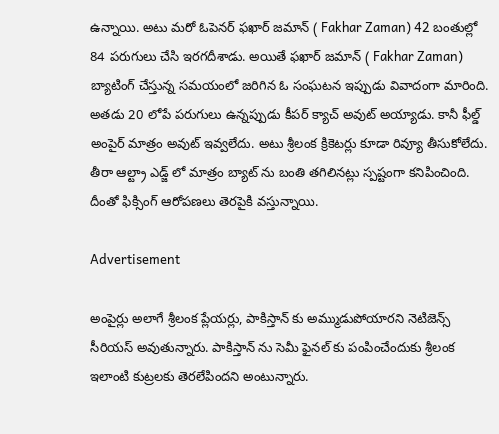ఉన్నాయి. అటు మరో ఓపెనర్ ఫఖార్ జమాన్ ( Fakhar Zaman) 42 బంతుల్లో 84 పరుగులు చేసి ఇరగదీశాడు. అయితే ఫఖార్ జమాన్ ( Fakhar Zaman) బ్యాటింగ్ చేస్తున్న సమయంలో జరిగిన ఓ సంఘటన ఇప్పుడు వివాదంగా మారింది. అతడు 20 లోపే పరుగులు ఉన్నప్పుడు కీపర్ క్యాచ్ అవుట్ అయ్యాడు. కానీ ఫీల్డ్ అంపైర్ మాత్రం అవుట్ ఇవ్వలేదు. అటు శ్రీలంక క్రికెటర్లు కూడా రివ్యూ తీసుకోలేదు. తీరా ఆల్ట్రా ఎడ్జ్ లో మాత్రం బ్యాట్ ను బంతి తగిలినట్లు స్పష్టంగా కనిపించింది. దీంతో ఫిక్సింగ్ ఆరోపణలు తెరపైకి వస్తున్నాయి.

Advertisement

అంపైర్లు అలాగే శ్రీలంక ప్లేయర్లు, పాకిస్తాన్ కు అమ్ముడుపోయారని నెటిజెన్స్ సీరియస్ అవుతున్నారు. పాకిస్తాన్ ను సెమీ ఫైనల్ కు పంపించేందుకు శ్రీలంక ఇలాంటి కుట్రలకు తెరలేపిందని అంటున్నారు.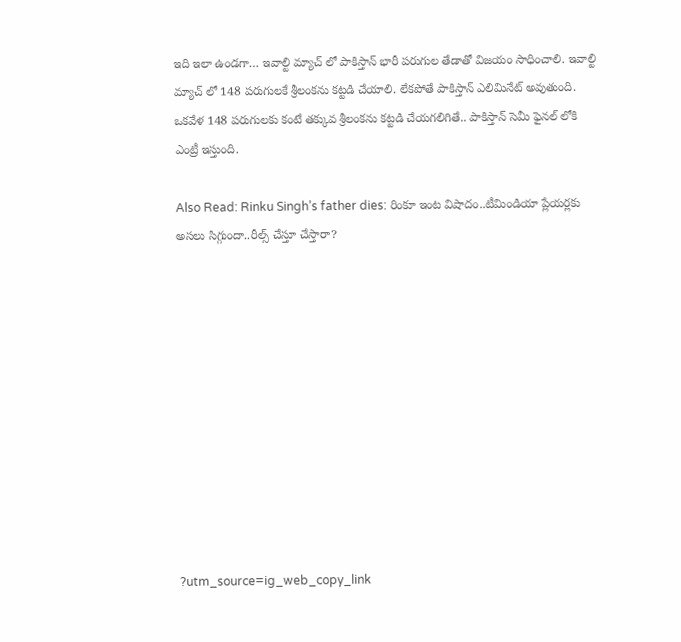ఇది ఇలా ఉండగా… ఇవాల్టి మ్యాచ్ లో పాకిస్తాన్ భారీ పరుగుల తేడాతో విజయం సాధించాలి. ఇవాల్టి మ్యాచ్ లో 148 పరుగులకే శ్రీలంకను కట్టడి చేయాలి. లేకపోతే పాకిస్తాన్ ఎలిమినేట్ అవుతుంది. ఒకవేళ 148 పరుగులకు కంటే తక్కువ శ్రీలంకను కట్టడి చేయగలిగితే.. పాకిస్తాన్ సెమీ ఫైనల్ లోకి ఎంట్రీ ఇస్తుంది.

Also Read: Rinku Singh’s father dies: రింకూ ఇంట విషాదం..టీమిండియా ప్లేయ‌ర్లకు అసలు సిగ్గుందా..రీల్స్ చేస్తూ చేస్తారా?











?utm_source=ig_web_copy_link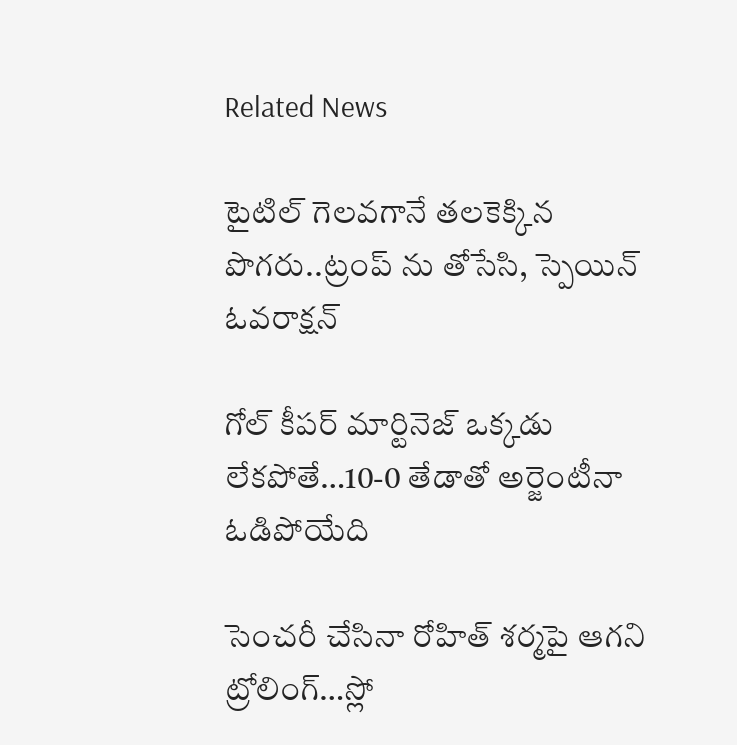Related News

టైటిల్ గెల‌వ‌గానే త‌ల‌కెక్కిన పొగ‌రు..ట్రంప్ ను తోసేసి, స్పెయిన్ ఓవ‌రాక్ష‌న్‌

గోల్ కీపర్ మార్టినెజ్ ఒక్క‌డు లేక‌పోతే…10-0 తేడాతో అర్జెంటీనా ఓడిపోయేది

సెంచ‌రీ చేసినా రోహిత్ శ‌ర్మ‌పై ఆగ‌ని ట్రోలింగ్…స్లో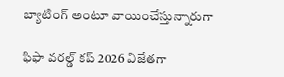బ్యాటింగ్ అంటూ వాయించేస్తున్నారుగా

ఫిఫా వ‌ర‌ల్డ్ క‌ప్ 2026 విజేతగా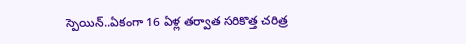స్పెయిన్‌..ఏకంగా 16 ఏళ్ల త‌ర్వాత స‌రికొత్త చ‌రిత్ర‌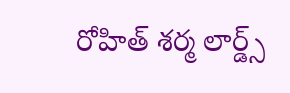రోహిత్ శ‌ర్మ లార్డ్స్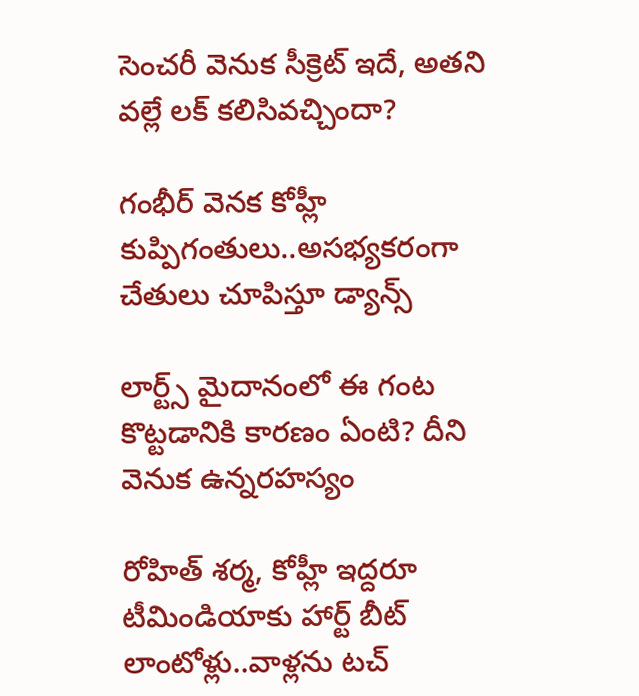సెంచ‌రీ వెనుక సీక్రెట్ ఇదే, అత‌ని వ‌ల్లే ల‌క్ క‌లిసివ‌చ్చిందా?

గంభీర్ వెనక కోహ్లీ కుప్పిగంతులు..అస‌భ్యక‌రంగా చేతులు చూపిస్తూ డ్యాన్స్

లార్ట్స్ మైదానంలో ఈ గంట కొట్ట‌డానికి కార‌ణం ఏంటి? దీని వెనుక ఉన్న‌ర‌హ‌స్యం

రోహిత్ శ‌ర్మ‌, కోహ్లీ ఇద్ద‌రూ టీమిండియాకు హార్ట్ బీట్ లాంటోళ్లు..వాళ్ల‌ను ట‌చ్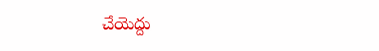చేయెద్దు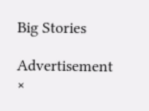Big Stories

Advertisement
×